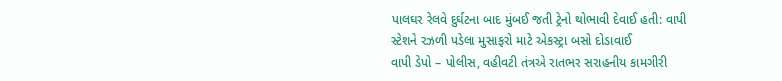પાલઘર રેલવે દુર્ઘટના બાદ મુંબઈ જતી ટ્રેનો થોભાવી દેવાઈ હતી: વાપી સ્ટેશને રઝળી પડેલા મુસાફરો માટે એકસ્ટ્રા બસો દોડાવાઈ
વાપી ડેપો – પોલીસ, વહીવટી તંત્રએ રાતભર સરાહનીય કામગીરી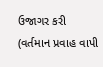ઉજાગર કરી (વર્તમાન પ્રવાહ વાપી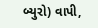બ્યુરો) વાપી,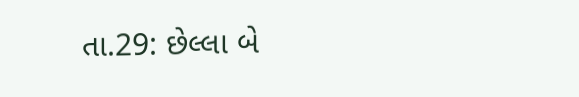તા.29: છેલ્લા બે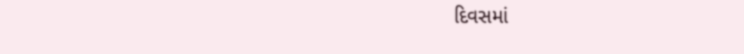દિવસમાં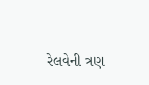રેલવેની ત્રણ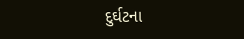દુર્ઘટના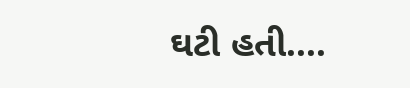ઘટી હતી....